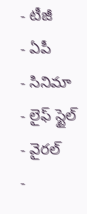- టీజీ
- ఏపీ
- సినిమా
- లైఫ్ స్టైల్
- వైరల్
-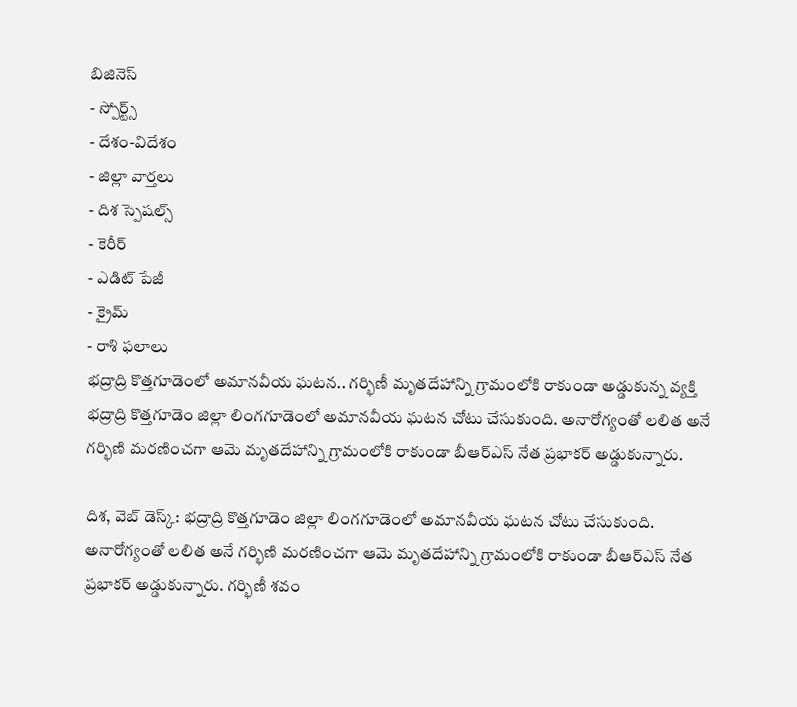బిజినెస్
- స్పోర్ట్స్
- దేశం-విదేశం
- జిల్లా వార్తలు
- దిశ స్పెషల్స్
- కెరీర్
- ఎడిట్ పేజీ
- క్రైమ్
- రాశి ఫలాలు
భద్రాద్రి కొత్తగూడెంలో అమానవీయ ఘటన.. గర్భిణీ మృతదేహాన్ని గ్రామంలోకి రాకుండా అడ్డుకున్న వ్యక్తి
భద్రాద్రి కొత్తగూడెం జిల్లా లింగగూడెంలో అమానవీయ ఘటన చోటు చేసుకుంది. అనారోగ్యంతో లలిత అనే గర్భిణి మరణించగా ఆమె మృతదేహాన్ని గ్రామంలోకి రాకుండా బీఆర్ఎస్ నేత ప్రభాకర్ అడ్డుకున్నారు.

దిశ, వెబ్ డెస్క్: భద్రాద్రి కొత్తగూడెం జిల్లా లింగగూడెంలో అమానవీయ ఘటన చోటు చేసుకుంది. అనారోగ్యంతో లలిత అనే గర్భిణి మరణించగా ఆమె మృతదేహాన్ని గ్రామంలోకి రాకుండా బీఆర్ఎస్ నేత ప్రభాకర్ అడ్డుకున్నారు. గర్భిణీ శవం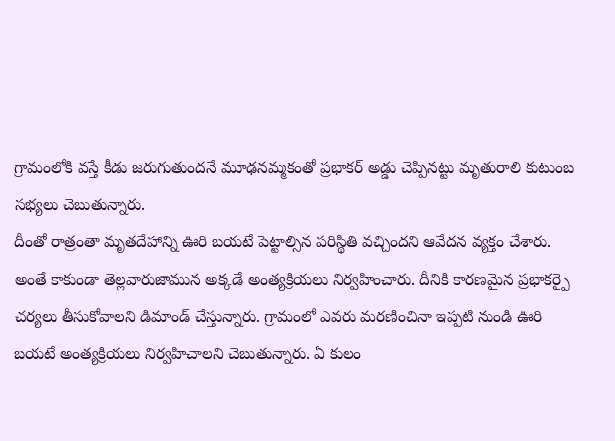గ్రామంలోకి వస్తే కీడు జరుగుతుందనే మూఢనమ్మకంతో ప్రభాకర్ అడ్డు చెప్పినట్టు మృతురాలి కుటుంబ సభ్యలు చెబుతున్నారు.
దీంతో రాత్రంతా మృతదేహాన్ని ఊరి బయటే పెట్టాల్సిన పరిస్థితి వచ్చిందని ఆవేదన వ్యక్తం చేశారు. అంతే కాకుండా తెల్లవారుజామున అక్కడే అంత్యక్రియలు నిర్వహించారు. దీనికి కారణమైన ప్రభాకర్పై చర్యలు తీసుకోవాలని డిమాండ్ చేస్తున్నారు. గ్రామంలో ఎవరు మరణించినా ఇప్పటి నుండి ఊరి బయటే అంత్యక్రియలు నిర్వహిచాలని చెబుతున్నారు. ఏ కులం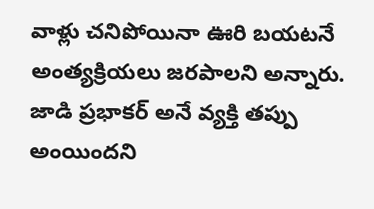వాళ్లు చనిపోయినా ఊరి బయటనే అంత్యక్రియలు జరపాలని అన్నారు. జాడి ప్రభాకర్ అనే వ్యక్తి తప్పు అంయిందని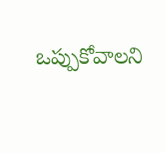ఒప్పుకోవాలని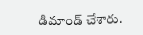డిమాండ్ చేశారు.